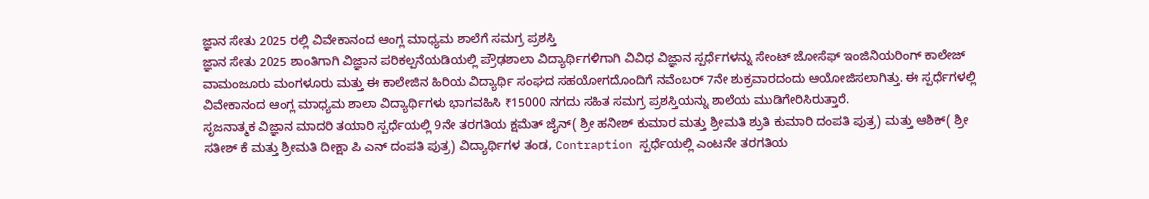ಜ್ಞಾನ ಸೇತು 2025 ರಲ್ಲಿ ವಿವೇಕಾನಂದ ಆಂಗ್ಲ ಮಾಧ್ಯಮ ಶಾಲೆಗೆ ಸಮಗ್ರ ಪ್ರಶಸ್ತಿ
ಜ್ಞಾನ ಸೇತು 2025 ಶಾಂತಿಗಾಗಿ ವಿಜ್ಞಾನ ಪರಿಕಲ್ಪನೆಯಡಿಯಲ್ಲಿ ಪ್ರೌಢಶಾಲಾ ವಿದ್ಯಾರ್ಥಿಗಳಿಗಾಗಿ ವಿವಿಧ ವಿಜ್ಞಾನ ಸ್ಪರ್ಧೆಗಳನ್ನು ಸೇಂಟ್ ಜೋಸೆಫ್ ಇಂಜಿನಿಯರಿಂಗ್ ಕಾಲೇಜ್ ವಾಮಂಜೂರು ಮಂಗಳೂರು ಮತ್ತು ಈ ಕಾಲೇಜಿನ ಹಿರಿಯ ವಿದ್ಯಾರ್ಥಿ ಸಂಘದ ಸಹಯೋಗದೊಂದಿಗೆ ನವೆಂಬರ್ 7ನೇ ಶುಕ್ರವಾರದಂದು ಆಯೋಜಿಸಲಾಗಿತ್ತು. ಈ ಸ್ಪರ್ಧೆಗಳಲ್ಲಿ ವಿವೇಕಾನಂದ ಆಂಗ್ಲ ಮಾಧ್ಯಮ ಶಾಲಾ ವಿದ್ಯಾರ್ಥಿಗಳು ಭಾಗವಹಿಸಿ ₹15000 ನಗದು ಸಹಿತ ಸಮಗ್ರ ಪ್ರಶಸ್ತಿಯನ್ನು ಶಾಲೆಯ ಮುಡಿಗೇರಿಸಿರುತ್ತಾರೆ.
ಸೃಜನಾತ್ಮಕ ವಿಜ್ಞಾನ ಮಾದರಿ ತಯಾರಿ ಸ್ಪರ್ಧೆಯಲ್ಲಿ 9ನೇ ತರಗತಿಯ ಕ್ಷಮೆತ್ ಜೈನ್( ಶ್ರೀ ಹನೀಶ್ ಕುಮಾರ ಮತ್ತು ಶ್ರೀಮತಿ ಶ್ರುತಿ ಕುಮಾರಿ ದಂಪತಿ ಪುತ್ರ) ಮತ್ತು ಆಶಿಕ್( ಶ್ರೀ ಸತೀಶ್ ಕೆ ಮತ್ತು ಶ್ರೀಮತಿ ದೀಕ್ಷಾ ಪಿ ಎನ್ ದಂಪತಿ ಪುತ್ರ) ವಿದ್ಯಾರ್ಥಿಗಳ ತಂಡ, Contraption ಸ್ಪರ್ಧೆಯಲ್ಲಿ ಎಂಟನೇ ತರಗತಿಯ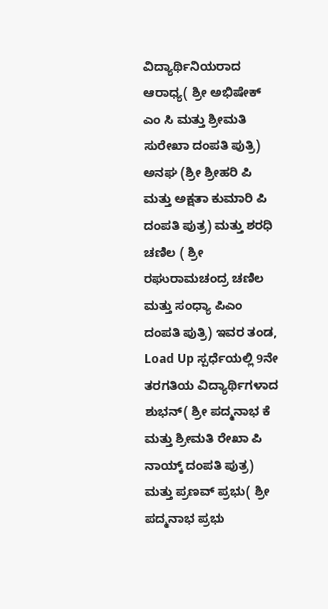ವಿದ್ಯಾರ್ಥಿನಿಯರಾದ ಆರಾಧ್ಯ( ಶ್ರೀ ಅಭಿಷೇಕ್ ಎಂ ಸಿ ಮತ್ತು ಶ್ರೀಮತಿ ಸುರೇಖಾ ದಂಪತಿ ಪುತ್ರಿ) ಅನಘ (ಶ್ರೀ ಶ್ರೀಹರಿ ಪಿ ಮತ್ತು ಅಕ್ಷತಾ ಕುಮಾರಿ ಪಿ ದಂಪತಿ ಪುತ್ರ) ಮತ್ತು ಶರಧಿ ಚಣಿಲ ( ಶ್ರೀ ರಘುರಾಮಚಂದ್ರ ಚಣಿಲ ಮತ್ತು ಸಂಧ್ಯಾ ಪಿಎಂ ದಂಪತಿ ಪುತ್ರಿ) ಇವರ ತಂಡ, Load Up ಸ್ಪರ್ಧೆಯಲ್ಲಿ 9ನೇ ತರಗತಿಯ ವಿದ್ಯಾರ್ಥಿಗಳಾದ ಶುಭನ್( ಶ್ರೀ ಪದ್ಮನಾಭ ಕೆ ಮತ್ತು ಶ್ರೀಮತಿ ರೇಖಾ ಪಿ ನಾಯ್ಕ್ ದಂಪತಿ ಪುತ್ರ) ಮತ್ತು ಪ್ರಣವ್ ಪ್ರಭು( ಶ್ರೀ ಪದ್ಮನಾಭ ಪ್ರಭು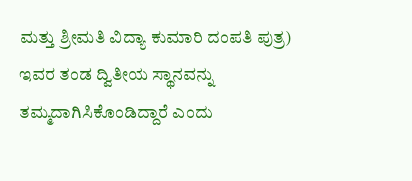ಮತ್ತು ಶ್ರೀಮತಿ ವಿದ್ಯಾ ಕುಮಾರಿ ದಂಪತಿ ಪುತ್ರ) ಇವರ ತಂಡ ದ್ವಿತೀಯ ಸ್ಥಾನವನ್ನು ತಮ್ಮದಾಗಿಸಿಕೊಂಡಿದ್ದಾರೆ ಎಂದು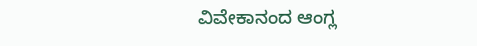ವಿವೇಕಾನಂದ ಆಂಗ್ಲ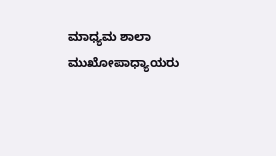ಮಾಧ್ಯಮ ಶಾಲಾ ಮುಖೋಪಾಧ್ಯಾಯರು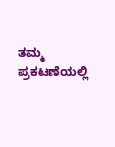ತಮ್ಮ ಪ್ರಕಟಣೆಯಲ್ಲಿ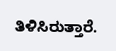ತಿಳಿಸಿರುತ್ತಾರೆ.